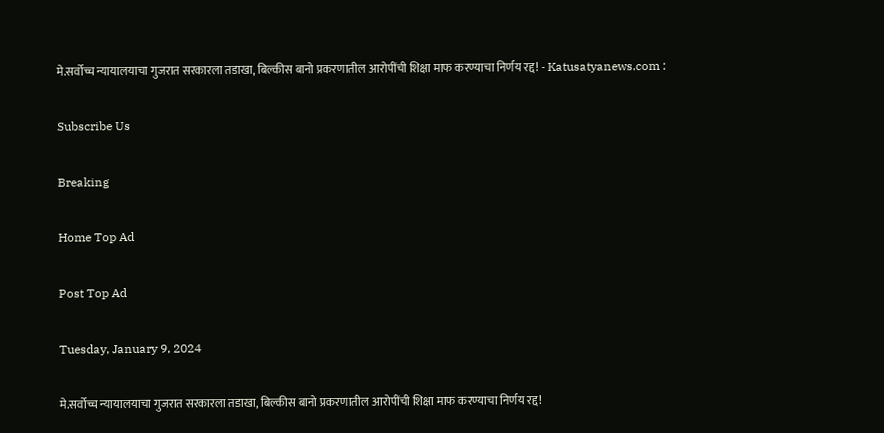मे.सर्वोच्च न्यायालयाचा गुजरात सरकारला तडाखा, बिल्कीस बानो प्रकरणातील आरोपींची शिक्षा माफ करण्याचा निर्णय रद्द! - Katusatyanews.com :

Subscribe Us

Breaking

Home Top Ad

Post Top Ad

Tuesday, January 9, 2024

मे.सर्वोच्च न्यायालयाचा गुजरात सरकारला तडाखा, बिल्कीस बानो प्रकरणातील आरोपींची शिक्षा माफ करण्याचा निर्णय रद्द!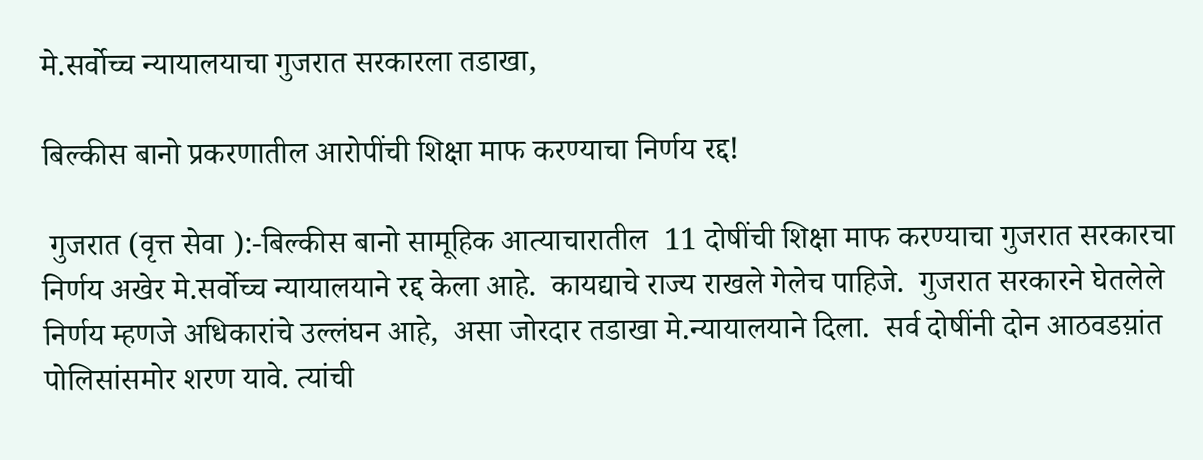मे.सर्वोच्च न्यायालयाचा गुजरात सरकारला तडाखा,

बिल्कीस बानो प्रकरणातील आरोपींची शिक्षा माफ करण्याचा निर्णय रद्द!

 गुजरात (वृत्त सेवा ):-बिल्कीस बानो सामूहिक आत्याचारातील  11 दोषींची शिक्षा माफ करण्याचा गुजरात सरकारचा निर्णय अखेर मे.सर्वोच्च न्यायालयाने रद्द केला आहे.  कायद्याचे राज्य राखले गेलेच पाहिजे.  गुजरात सरकारने घेतलेले निर्णय म्हणजे अधिकारांचे उल्लंघन आहे,  असा जोरदार तडाखा मे.न्यायालयाने दिला.  सर्व दोषींनी दोन आठवडय़ांत पोलिसांसमोर शरण यावे. त्यांची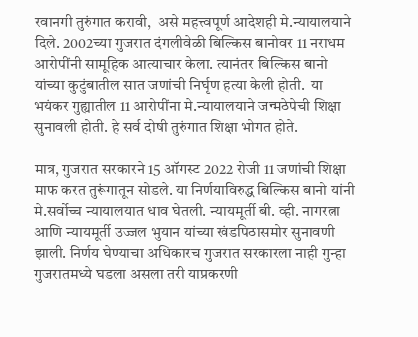रवानगी तुरुंगात करावी,  असे महत्त्वपूर्ण आदेशही मे.न्यायालयाने दिले. 2002च्या गुजरात दंगलीवेळी बिल्किस बानोवर 11 नराधम आरोपींनी सामूहिक आत्याचार केला. त्यानंतर बिल्किस बानो यांच्या कुटुंबातील सात जणांची निर्घृण हत्या केली होती.  या भयंकर गुह्यातील 11 आरोपींना मे.न्यायालयाने जन्मठेपेची शिक्षा सुनावली होती. हे सर्व दोषी तुरुंगात शिक्षा भोगत होते.

मात्र, गुजरात सरकारने 15 ऑगस्ट 2022 रोजी 11 जणांची शिक्षा माफ करत तुरूंगातून सोडले. या निर्णयाविरुद्ध बिल्किस बानो यांनी मे.सर्वोच्च न्यायालयात धाव घेतली. न्यायमूर्ती बी. व्ही. नागरत्ना आणि न्यायमूर्ती उज्जल भुयान यांच्या खंडपिठासमोर सुनावणी झाली. निर्णय घेण्याचा अधिकारच गुजरात सरकारला नाही गुन्हा गुजरातमध्ये घडला असला तरी याप्रकरणी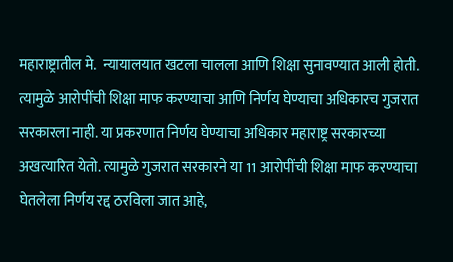महाराष्ट्रातील मे.  न्यायालयात खटला चालला आणि शिक्षा सुनावण्यात आली होती. त्यामुळे आरोपींची शिक्षा माफ करण्याचा आणि निर्णय घेण्याचा अधिकारच गुजरात सरकारला नाही. या प्रकरणात निर्णय घेण्याचा अधिकार महाराष्ट्र सरकारच्या अखत्यारित येतो. त्यामुळे गुजरात सरकारने या 11 आरोपींची शिक्षा माफ करण्याचा घेतलेला निर्णय रद्द ठरविला जात आहे,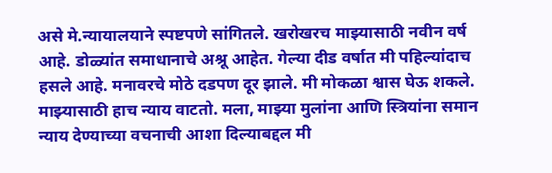असे मे.न्यायालयाने स्पष्टपणे सांगितले. खरोखरच माझ्यासाठी नवीन वर्ष आहे. डोळ्यांत समाधानाचे अश्रू आहेत. गेल्या दीड वर्षात मी पहिल्यांदाच हसले आहे. मनावरचे मोठे दडपण दूर झाले. मी मोकळा श्वास घेऊ शकले. माझ्यासाठी हाच न्याय वाटतो. मला, माझ्या मुलांना आणि स्त्रियांना समान न्याय देण्याच्या वचनाची आशा दिल्याबद्दल मी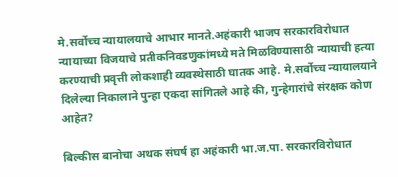मे.सर्वोच्च न्यायालयाचे आभार मानते.अहंकारी भाजप सरकारविरोधात न्यायाच्या विजयाचे प्रतीकनिवडणुकांमध्ये मते मिळविण्यासाठी न्यायाची हत्या करण्याची प्रवृत्ती लोकशाही व्यवस्थेसाठी घातक आहे. मे.सर्वोच्च न्यायालयाने दिलेल्या निकालाने पुन्हा एकदा सांगितले आहे की, गुन्हेगारांचे संरक्षक कोण आहेत?

बिल्कीस बानोचा अथक संघर्ष हा अहंकारी भा.ज.पा. सरकारविरोधात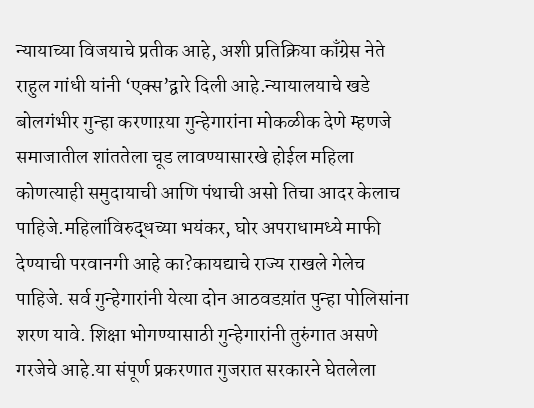न्यायाच्या विजयाचे प्रतीक आहे, अशी प्रतिक्रिया काँग्रेस नेते राहुल गांधी यांनी ‘एक्स’द्वारे दिली आहे.न्यायालयाचे खडे बोलगंभीर गुन्हा करणाऱया गुन्हेगारांना मोकळीक देणे म्हणजे समाजातील शांततेला चूड लावण्यासारखे होईल महिला कोणत्याही समुदायाची आणि पंथाची असो तिचा आदर केलाच पाहिजे.महिलांविरुद्धच्या भयंकर, घोर अपराधामध्ये माफी देण्याची परवानगी आहे का?कायद्याचे राज्य राखले गेलेच पाहिजे. सर्व गुन्हेगारांनी येत्या दोन आठवडय़ांत पुन्हा पोलिसांना शरण यावे. शिक्षा भोगण्यासाठी गुन्हेगारांनी तुरुंगात असणे गरजेचे आहे.या संपूर्ण प्रकरणात गुजरात सरकारने घेतलेला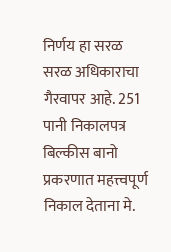निर्णय हा सरळ सरळ अधिकाराचा गैरवापर आहे. 251 पानी निकालपत्र बिल्कीस बानो प्रकरणात महत्त्वपूर्ण निकाल देताना मे.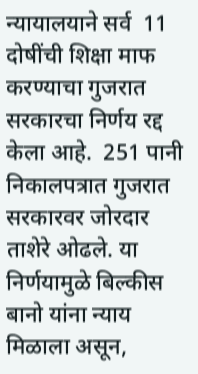न्यायालयाने सर्व  11 दोषींची शिक्षा माफ करण्याचा गुजरात सरकारचा निर्णय रद्द केला आहे.  251 पानी निकालपत्रात गुजरात सरकारवर जोरदार ताशेरे ओढले. या निर्णयामुळे बिल्कीस बानो यांना न्याय मिळाला असून,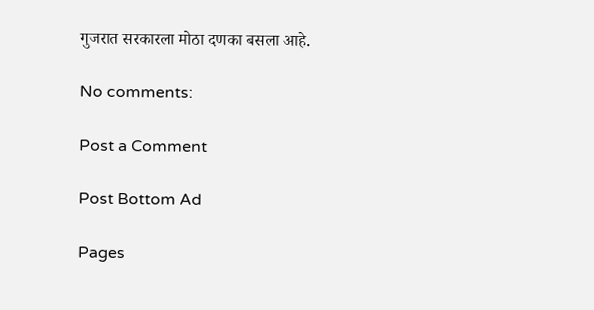गुजरात सरकारला मोठा दणका बसला आहे.

No comments:

Post a Comment

Post Bottom Ad

Pages